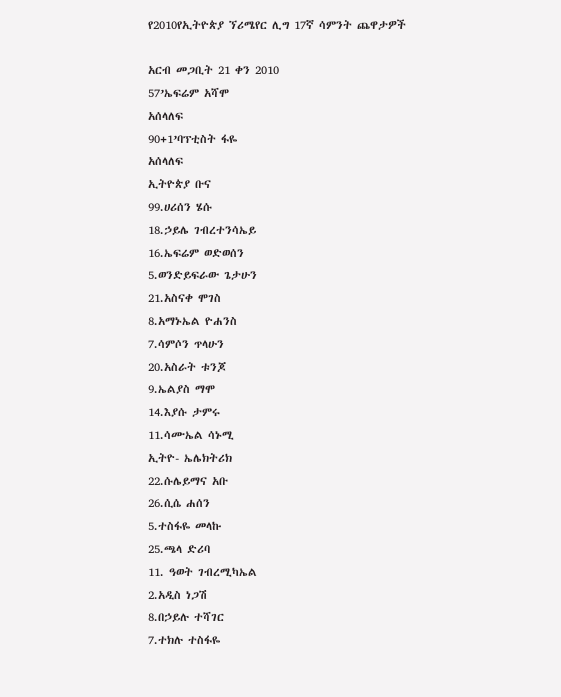የ2010የኢትዮጵያ ኘሪሜየር ሊግ 17ኛ ሳምንት ጨዋታዎች

አርብ መጋቢት 21 ቀን 2010
57’ኤፍሬም አሻሞ
አሰላለፍ
90+1’ባፕቲስት ፋዬ
አሰላለፍ
ኢትዮጵያ ቡና
99.ሀሪሰን ሄሱ
18.ኃይሌ ገብረተንሳኤይ
16.ኤፍሬም ወድወሰን
5.ወንድይፍራው ጌታሁን
21.አስናቀ ሞገስ
8.አማኑኤል ዮሐንስ
7.ሳምሶን ጥላሁን
20.አስራት ቱንጆ
9.ኤልያስ ማሞ
14.እያሱ ታምሩ
11.ሳሙኤል ሳኑሚ
ኢትዮ- ኤሌክትሪክ
22.ሱሌይማና አቡ
26.ሲሴ ሐሰን
5.ተስፋዬ መላኩ
25.ጫላ ድሪባ
11. ዓወት ገብረሚካኤል
2.አዲስ ነጋሽ
8.በኃይሉ ተሻገር
7.ተክሉ ተስፋዬ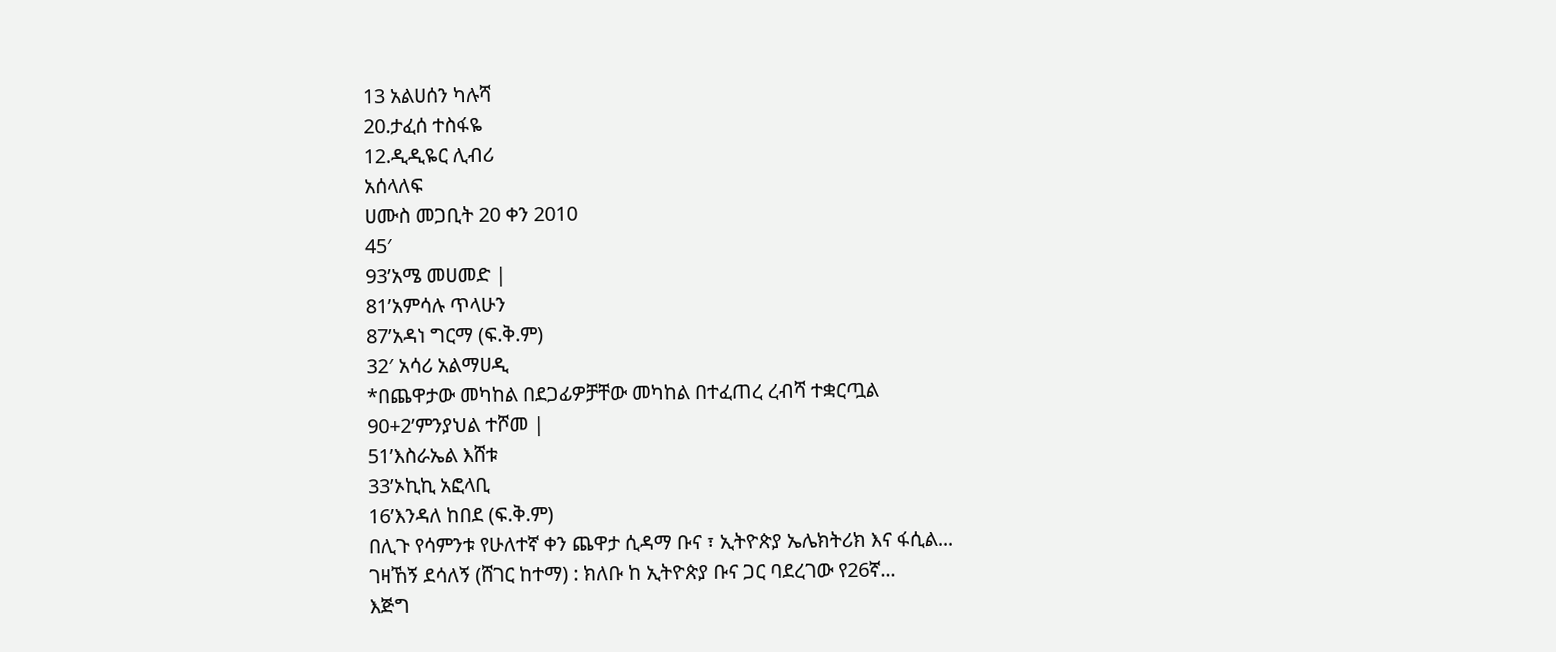13 አልሀሰን ካሉሻ
20.ታፈሰ ተስፋዬ
12.ዲዲዬር ሊብሪ
አሰላለፍ
ሀሙስ መጋቢት 20 ቀን 2010
45′
93’አሜ መሀመድ |
81’አምሳሉ ጥላሁን
87’አዳነ ግርማ (ፍ.ቅ.ም)
32′ አሳሪ አልማሀዲ
*በጨዋታው መካከል በደጋፊዎቻቸው መካከል በተፈጠረ ረብሻ ተቋርጧል
90+2’ምንያህል ተሾመ |
51’እስራኤል እሸቱ
33’ኦኪኪ አፎላቢ
16’እንዳለ ከበደ (ፍ.ቅ.ም)
በሊጉ የሳምንቱ የሁለተኛ ቀን ጨዋታ ሲዳማ ቡና ፣ ኢትዮጵያ ኤሌክትሪክ እና ፋሲል...
ገዛኸኝ ደሳለኝ (ሸገር ከተማ) : ክለቡ ከ ኢትዮጵያ ቡና ጋር ባደረገው የ26ኛ...
እጅግ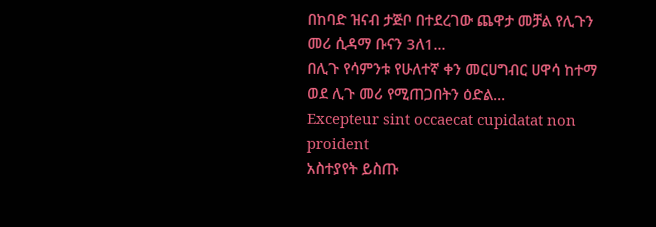በከባድ ዝናብ ታጅቦ በተደረገው ጨዋታ መቻል የሊጉን መሪ ሲዳማ ቡናን 3ለ1...
በሊጉ የሳምንቱ የሁለተኛ ቀን መርሀግብር ሀዋሳ ከተማ ወደ ሊጉ መሪ የሚጠጋበትን ዕድል...
Excepteur sint occaecat cupidatat non proident
አስተያየት ይስጡ